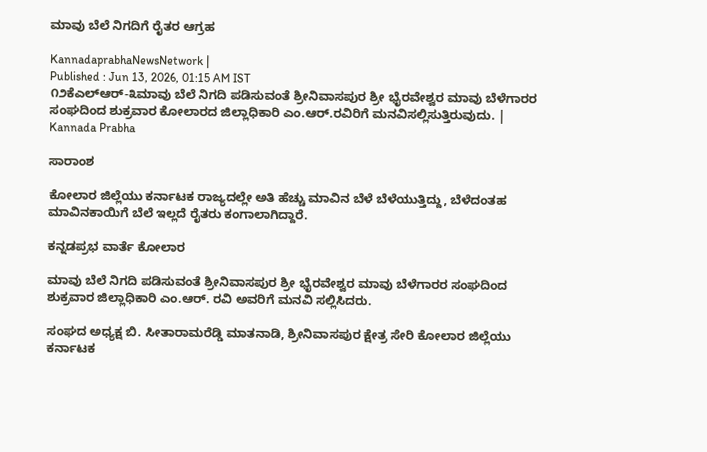ಮಾವು ಬೆಲೆ ನಿಗದಿಗೆ ರೈತರ ಆಗ್ರಹ

KannadaprabhaNewsNetwork |
Published : Jun 13, 2026, 01:15 AM IST
೧೨ಕೆಎಲ್‌ಆರ್-೩ಮಾವು ಬೆಲೆ ನಿಗದಿ ಪಡಿಸುವಂತೆ ಶ್ರೀನಿವಾಸಪುರ ಶ್ರೀ ಭೈರವೇಶ್ವರ ಮಾವು ಬೆಳೆಗಾರರ ಸಂಘದಿಂದ ಶುಕ್ರವಾರ ಕೋಲಾರದ ಜಿಲ್ಲಾಧಿಕಾರಿ ಎಂ.ಆರ್.ರವಿರಿಗೆ ಮನವಿಸಲ್ಲಿಸುತ್ತಿರುವುದು. | Kannada Prabha

ಸಾರಾಂಶ

ಕೋಲಾರ ಜಿಲ್ಲೆಯು ಕರ್ನಾಟಕ ರಾಜ್ಯದಲ್ಲೇ ಅತಿ ಹೆಚ್ಚು ಮಾವಿನ ಬೆಳೆ ಬೆಳೆಯುತ್ತಿದ್ದು, ಬೆಳೆದಂತಹ ಮಾವಿನಕಾಯಿಗೆ ಬೆಲೆ ಇಲ್ಲದೆ ರೈತರು ಕಂಗಾಲಾಗಿದ್ದಾರೆ.

ಕನ್ನಡಪ್ರಭ ವಾರ್ತೆ ಕೋಲಾರ

ಮಾವು ಬೆಲೆ ನಿಗದಿ ಪಡಿಸುವಂತೆ ಶ್ರೀನಿವಾಸಪುರ ಶ್ರೀ ಭೈರವೇಶ್ವರ ಮಾವು ಬೆಳೆಗಾರರ ಸಂಘದಿಂದ ಶುಕ್ರವಾರ ಜಿಲ್ಲಾಧಿಕಾರಿ ಎಂ.ಆರ್. ರವಿ ಅವರಿಗೆ ಮನವಿ ಸಲ್ಲಿಸಿದರು.

ಸಂಘದ ಅಧ್ಯಕ್ಷ ಬಿ. ಸೀತಾರಾಮರೆಡ್ಡಿ ಮಾತನಾಡಿ, ಶ್ರೀನಿವಾಸಪುರ ಕ್ಷೇತ್ರ ಸೇರಿ ಕೋಲಾರ ಜಿಲ್ಲೆಯು ಕರ್ನಾಟಕ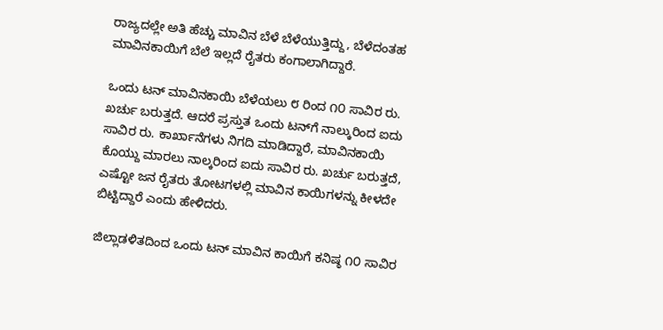ರಾಜ್ಯದಲ್ಲೇ ಅತಿ ಹೆಚ್ಚು ಮಾವಿನ ಬೆಳೆ ಬೆಳೆಯುತ್ತಿದ್ದು, ಬೆಳೆದಂತಹ ಮಾವಿನಕಾಯಿಗೆ ಬೆಲೆ ಇಲ್ಲದೆ ರೈತರು ಕಂಗಾಲಾಗಿದ್ದಾರೆ.

ಒಂದು ಟನ್ ಮಾವಿನಕಾಯಿ ಬೆಳೆಯಲು ೮ ರಿಂದ ೧೦ ಸಾವಿರ ರು. ಖರ್ಚು ಬರುತ್ತದೆ. ಆದರೆ ಪ್ರಸ್ತುತ ಒಂದು ಟನ್‌ಗೆ ನಾಲ್ಕುರಿಂದ ಐದು ಸಾವಿರ ರು. ಕಾರ್ಖಾನೆಗಳು ನಿಗದಿ ಮಾಡಿದ್ದಾರೆ, ಮಾವಿನಕಾಯಿ ಕೊಯ್ದು ಮಾರಲು ನಾಲ್ಕರಿಂದ ಐದು ಸಾವಿರ ರು. ಖರ್ಚು ಬರುತ್ತದೆ, ಎಷ್ಟೋ ಜನ ರೈತರು ತೋಟಗಳಲ್ಲಿ ಮಾವಿನ ಕಾಯಿಗಳನ್ನು ಕೀಳದೇ ಬಿಟ್ಟಿದ್ದಾರೆ ಎಂದು ಹೇಳಿದರು.

ಜಿಲ್ಲಾಡಳಿತದಿಂದ ಒಂದು ಟನ್ ಮಾವಿನ ಕಾಯಿಗೆ ಕನಿಷ್ಠ ೧೦ ಸಾವಿರ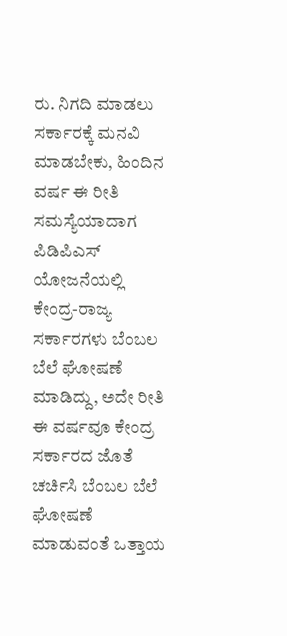ರು. ನಿಗದಿ ಮಾಡಲು ಸರ್ಕಾರಕ್ಕೆ ಮನವಿ ಮಾಡಬೇಕು, ಹಿಂದಿನ ವರ್ಷ ಈ ರೀತಿ ಸಮಸ್ಯೆಯಾದಾಗ ಪಿಡಿಪಿಎಸ್ ಯೋಜನೆಯಲ್ಲಿ ಕೇಂದ್ರ-ರಾಜ್ಯ ಸರ್ಕಾರಗಳು ಬೆಂಬಲ ಬೆಲೆ ಘೋಷಣೆ ಮಾಡಿದ್ದು, ಅದೇ ರೀತಿ ಈ ವರ್ಷವೂ ಕೇಂದ್ರ ಸರ್ಕಾರದ ಜೊತೆ ಚರ್ಚಿಸಿ ಬೆಂಬಲ ಬೆಲೆ ಘೋಷಣೆ ಮಾಡುವಂತೆ ಒತ್ತಾಯ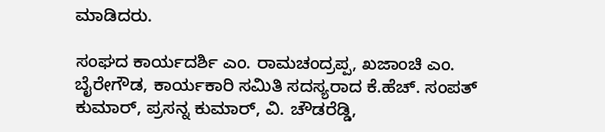ಮಾಡಿದರು.

ಸಂಘದ ಕಾರ್ಯದರ್ಶಿ ಎಂ. ರಾಮಚಂದ್ರಪ್ಪ, ಖಜಾಂಚಿ ಎಂ. ಬೈರೇಗೌಡ, ಕಾರ್ಯಕಾರಿ ಸಮಿತಿ ಸದಸ್ಯರಾದ ಕೆ.ಹೆಚ್. ಸಂಪತ್ ಕುಮಾರ್, ಪ್ರಸನ್ನ ಕುಮಾರ್, ವಿ. ಚೌಡರೆಡ್ಡಿ,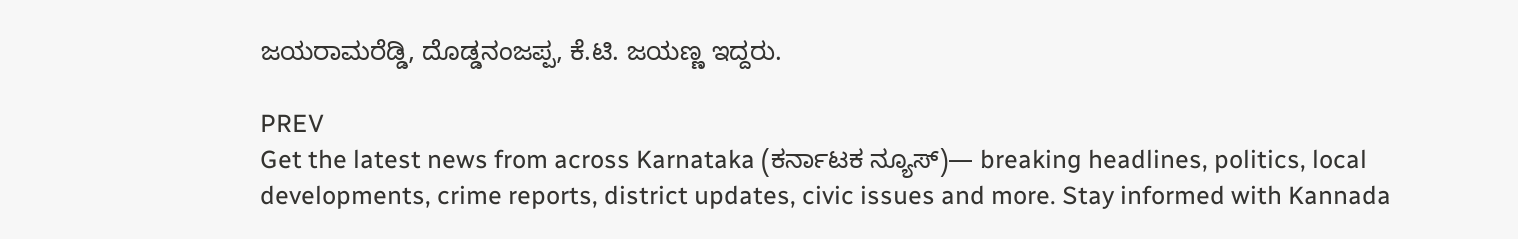ಜಯರಾಮರೆಡ್ಡಿ, ದೊಡ್ಡನಂಜಪ್ಪ, ಕೆ.ಟಿ. ಜಯಣ್ಣ ಇದ್ದರು.

PREV
Get the latest news from across Karnataka (ಕರ್ನಾಟಕ ನ್ಯೂಸ್)— breaking headlines, politics, local developments, crime reports, district updates, civic issues and more. Stay informed with Kannada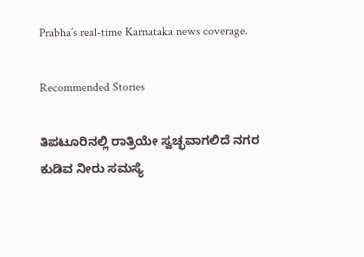Prabha’s real‑time Karnataka news coverage.

Recommended Stories

ತಿಪಟೂರಿನಲ್ಲಿ ರಾತ್ರಿಯೇ ಸ್ವಚ್ಛವಾಗಲಿದೆ ನಗರ
ಕುಡಿವ ನೀರು ಸಮಸ್ಯೆ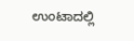ಉಂಟಾದಲ್ಲಿ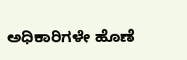ಅಧಿಕಾರಿಗಳೇ ಹೊಣೆ